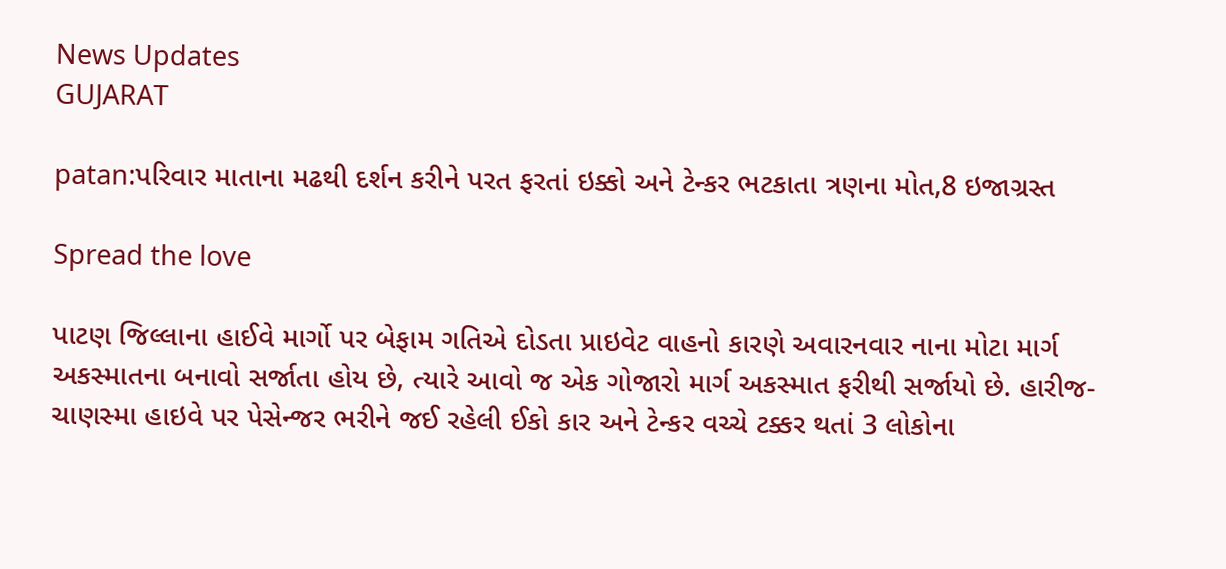News Updates
GUJARAT

patan:પરિવાર માતાના મઢથી દર્શન કરીને પરત ફરતાં ઇક્કો અને ટેન્કર ભટકાતા ત્રણના મોત,8 ઇજાગ્રસ્ત

Spread the love

પાટણ જિલ્લાના હાઈવે માર્ગો પર બેફામ ગતિએ દોડતા પ્રાઇવેટ વાહનો કારણે અવારનવાર નાના મોટા માર્ગ અકસ્માતના બનાવો સર્જાતા હોય છે, ત્યારે આવો જ એક ગોજારો માર્ગ અકસ્માત ફરીથી સર્જાયો છે. હારીજ-ચાણસ્મા હાઇવે પર પેસેન્જર ભરીને જઈ રહેલી ઈકો કાર અને ટેન્કર વચ્ચે ટક્કર થતાં 3 લોકોના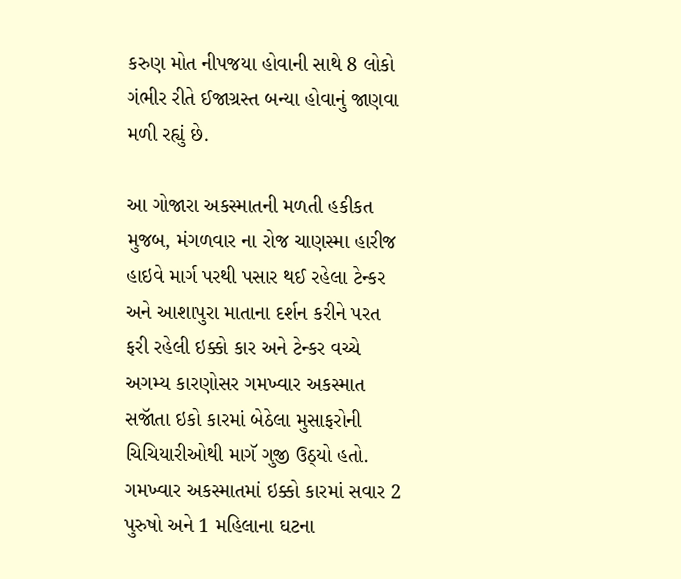કરુણ મોત નીપજયા હોવાની સાથે 8 લોકો ગંભીર રીતે ઈજાગ્રસ્ત બન્યા હોવાનું જાણવા મળી રહ્યું છે.

આ ગોજારા અકસ્માતની મળતી હકીકત મુજબ, મંગળવાર ના રોજ ચાણસ્મા હારીજ હાઇવે માર્ગ પરથી પસાર થઈ રહેલા ટેન્કર અને આશાપુરા માતાના દર્શન કરીને પરત ફરી રહેલી ઇક્કો કાર અને ટેન્કર વચ્ચે અગમ્ય કારણોસર ગમખ્વાર અકસ્માત સજૉતા ઇકો કારમાં બેઠેલા મુસાફરોની ચિચિયારીઓથી માગૅ ગુજી ઉઠ્યો હતો. ગમખ્વાર અકસ્માતમાં ઇક્કો કારમાં સવાર 2 પુરુષો અને 1 મહિલાના ઘટના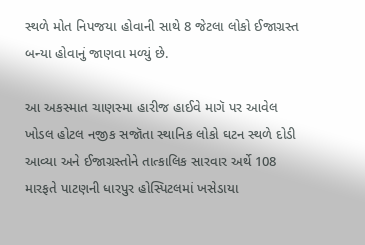સ્થળે મોત નિપજયા હોવાની સાથે 8 જેટલા લોકો ઈજાગ્રસ્ત બન્યા હોવાનું જાણવા મળ્યું છે.

આ અકસ્માત ચાણસ્મા હારીજ હાઈવે માગૅ પર આવેલ ખોડલ હોટલ નજીક સજૉતા સ્થાનિક લોકો ઘટન સ્થળે દોડી આવ્યા અને ઈજાગ્રસ્તોને તાત્કાલિક સારવાર અર્થે 108 મારફતે પાટણની ધારપુર હોસ્પિટલમાં ખસેડાયા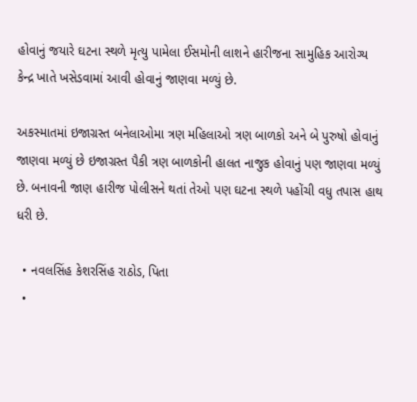હોવાનું જયારે ઘટના સ્થળે મૃત્યુ પામેલા ઈસમોની લાશને હારીજના સામુહિક આરોગ્ય કેન્દ્ર ખાતે ખસેડવામાં આવી હોવાનું જાણવા મળ્યું છે.

અકસ્માતમાં ઇજાગ્રસ્ત બનેલાઓમા ત્રણ મહિલાઓ ત્રણ બાળકો અને બે પુરુષો હોવાનું જાણવા મળ્યું છે ઇજાગ્રસ્ત પૈકી ત્રણ બાળકોની હાલત નાજુક હોવાનું પણ જાણવા મળ્યું છે. બનાવની જાણ હારીજ પોલીસને થતાં તેઓ પણ ઘટના સ્થળે પહોંચી વધુ તપાસ હાથ ધરી છે.

  • નવલસિંહ કેશરસિંહ રાઠોડ, પિતા
  •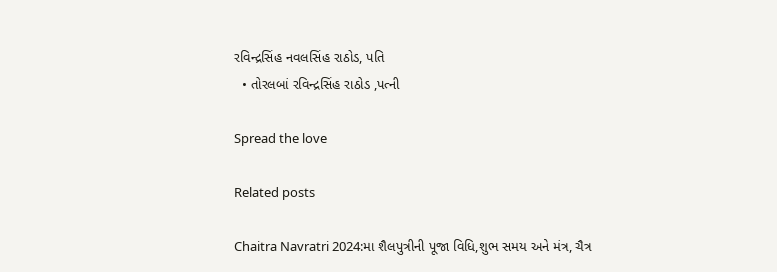રવિન્દ્રસિંહ નવલસિંહ રાઠોડ, પતિ
  • તોરલબાં રવિન્દ્રસિંહ રાઠોડ ,પત્ની

Spread the love

Related posts

Chaitra Navratri 2024:મા શૈલપુત્રીની પૂજા વિધિ,શુભ સમય અને મંત્ર, ચૈત્ર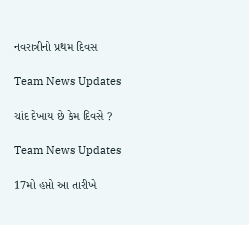નવરાત્રીનો પ્રથમ દિવસ

Team News Updates

ચાંદ દેખાય છે કેમ દિવસે ?

Team News Updates

17મો હપ્તો આ તારીખે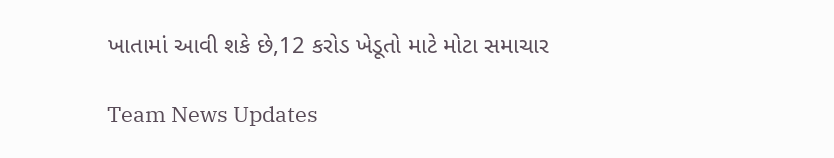ખાતામાં આવી શકે છે,12 કરોડ ખેડૂતો માટે મોટા સમાચાર

Team News Updates